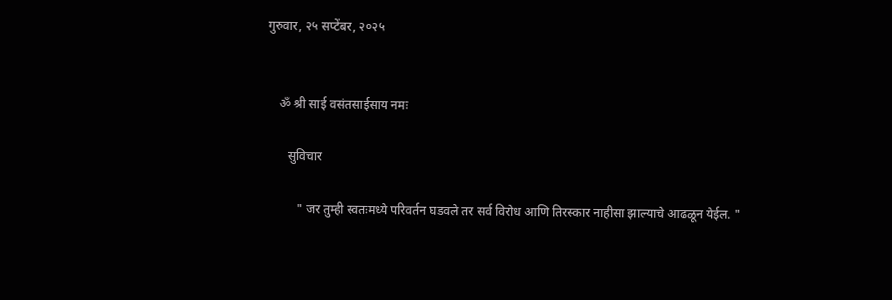गुरुवार, २५ सप्टेंबर, २०२५


    ॐ श्री साई वसंतसाईसाय नमः

       सुविचार

          " जर तुम्ही स्वतःमध्ये परिवर्तन घडवले तर सर्व विरोध आणि तिरस्कार नाहीसा झाल्याचे आढळून येईल. "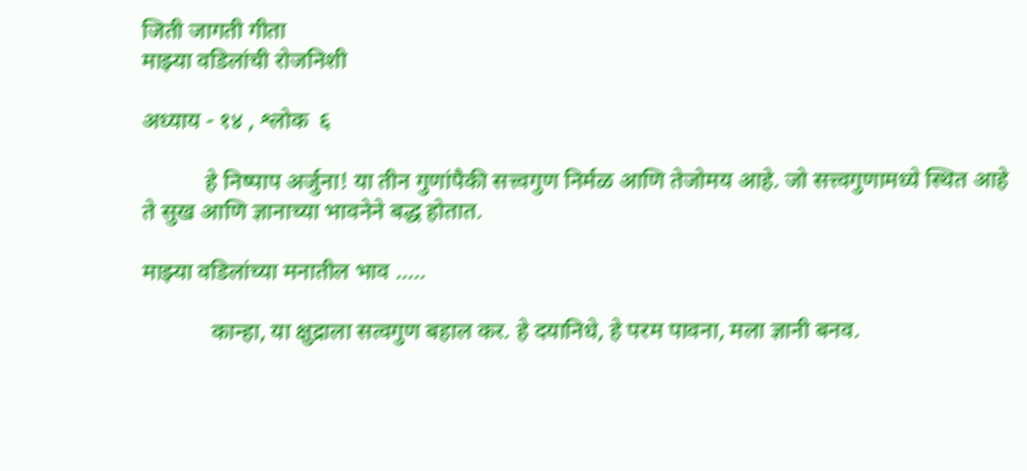जिती जागती गीता
माझ्या वडिलांची रोजनिशी

अध्याय - १४ , श्लोक  ६

           हे निष्पाप अर्जुना! या तीन गुणांपैकी सत्त्वगुण निर्मळ आणि तेजोमय आहे. जो सत्त्वगुणामध्ये स्थित आहे ते सुख आणि ज्ञानाच्या भावनेने बद्ध होतात.

माझ्या वडिलांच्या मनातील भाव .....

            कान्हा, या क्षुद्राला सत्वगुण बहाल कर. हे दयानिधे, हे परम पावना, मला ज्ञानी बनव.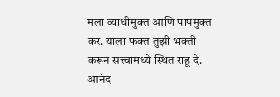मला व्याधीमुक्त आणि पापमुक्त कर. याला फक्त तुझी भक्ती करून सत्त्वामध्ये स्थित राहू दे. आनंद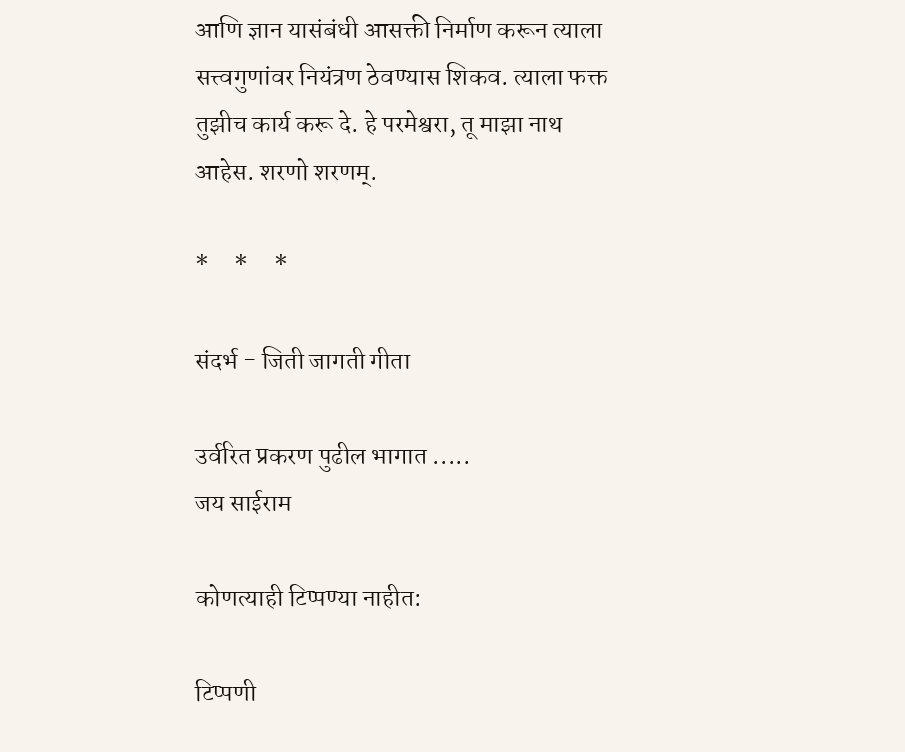आणि ज्ञान यासंबंधी आसक्ती निर्माण करून त्याला सत्त्वगुणांवर नियंत्रण ठेवण्यास शिकव. त्याला फक्त तुझीच कार्य करू दे. हे परमेश्वरा, तू माझा नाथ आहेस. शरणो शरणम्.

*     *     *

संदर्भ - जिती जागती गीता

उर्वरित प्रकरण पुढील भागात .....
जय साईराम

कोणत्याही टिप्पण्‍या नाहीत:

टिप्पणी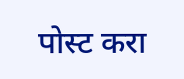पोस्ट करा